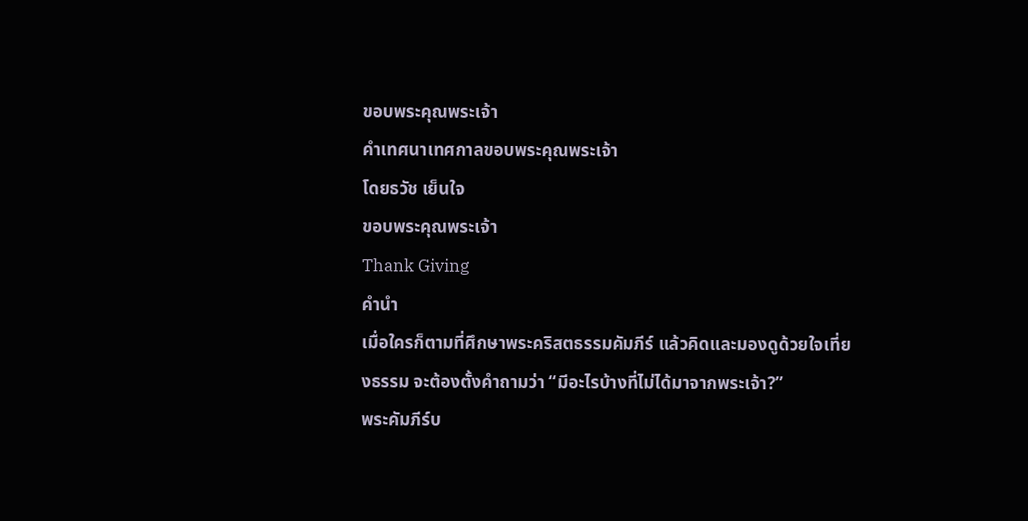ขอบพระคุณพระเจ้า
คำเทศนาเทศกาลขอบพระคุณพระเจ้า
โดยธวัช เย็นใจ
ขอบพระคุณพระเจ้า
Thank Giving
คำนำ
เมื่อใครก็ตามที่ศึกษาพระคริสตธรรมคัมภีร์ แล้วคิดและมองดูด้วยใจเที่ยงธรรม จะต้องตั้งคำถามว่า “มีอะไรบ้างที่ไม่ได้มาจากพระเจ้า?”
พระคัมภีร์บ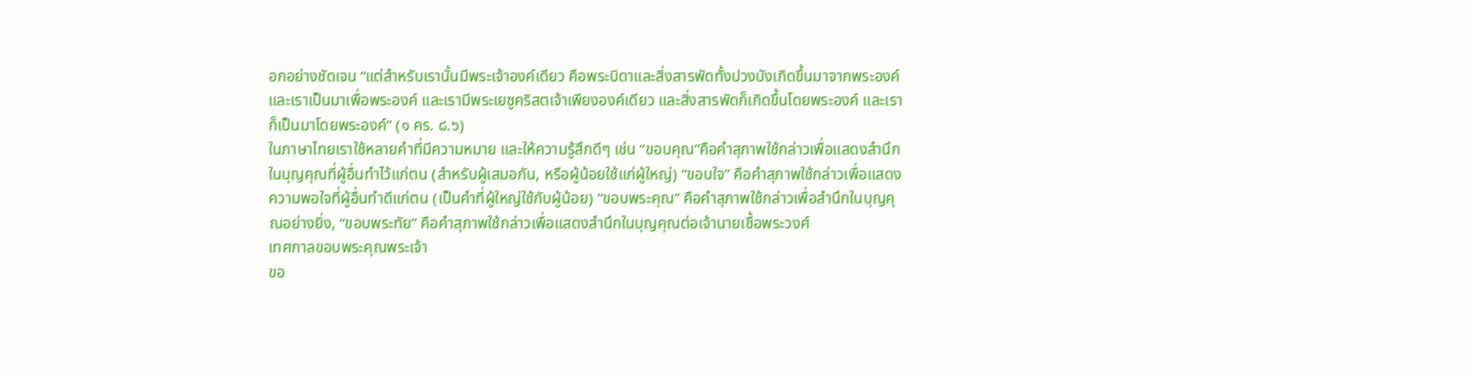อกอย่างชัดเจน “แต่สำหรับเรานั้นมีพระเจ้าองค์เดียว คือพระบิดาและสิ่งสารพัดทั้งปวงบังเกิดขึ้นมาจากพระองค์ และเราเป็นมาเพื่อพระองค์ และเรามีพระเยซูคริสตเจ้าเพียงองค์เดียว และสิ่งสารพัดก็เกิดขึ้นโดยพระองค์ และเราก็เป็นมาโดยพระองค์” (๑ คร. ๘.๖)
ในภาษาไทยเราใช้หลายคำที่มีความหมาย และให้ความรู้สึกดีๆ เช่น “ขอบคุณ”คือคำสุภาพใช้กล่าวเพื่อแสดงสำนึกในบุญคุณที่ผู้อื่นทำไว้แก่ตน (สำหรับผู้เสมอกัน, หรือผู้น้อยใช้แก่ผู้ใหญ่) “ขอบใจ” คือคำสุภาพใช้กล่าวเพื่อแสดงความพอใจที่ผู้อื่นทำดีแก่ตน (เป็นคำที่ผู้ใหญ่ใช้กับผู้น้อย) “ขอบพระคุณ” คือคำสุภาพใช้กล่าวเพื่อสำนึกในบุญคุณอย่างยิ่ง, “ขอบพระทัย” คือคำสุภาพใช้กล่าวเพื่อแสดงสำนึกในบุญคุณต่อเจ้านายเชื้อพระวงศ์
เทศกาลขอบพระคุณพระเจ้า
ขอ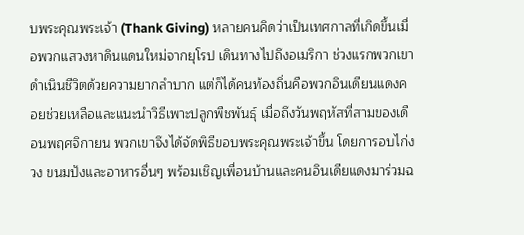บพระคุณพระเจ้า (Thank Giving) หลายคนคิดว่าเป็นเทศกาลที่เกิดขึ้นเมื่อพวกแสวงหาดินแดนใหม่จากยุโรป เดินทางไปถึงอเมริกา ช่วงแรกพวกเขาดำเนินชีวิตด้วยความยากลำบาก แต่ก็ได้คนท้องถิ่นคือพวกอินเดียนแดงคอยช่วยเหลือและแนะนำวิธีเพาะปลูกพืชพันธุ์ เมื่อถึงวันพฤหัสที่สามของเดือนพฤศจิกายน พวกเขาจึงได้จัดพิธีขอบพระคุณพระเจ้าขึ้น โดยการอบไก่งวง ขนมปังและอาหารอื่นๆ พร้อมเชิญเพื่อนบ้านและคนอินเดียแดงมาร่วมฉ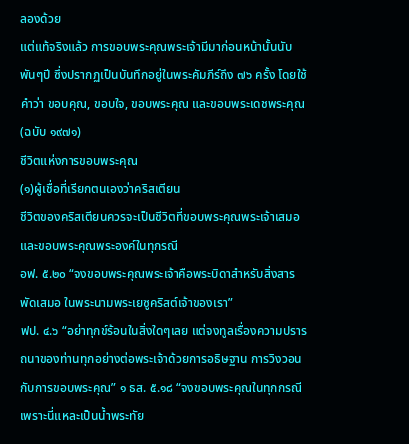ลองด้วย
แต่แท้จริงแล้ว การขอบพระคุณพระเจ้ามีมาก่อนหน้านั้นนับพันๆปี ซึ่งปรากฏเป็นบันทึกอยู่ในพระคัมภีร์ถึง ๗๖ ครั้ง โดยใช้คำว่า ขอบคุณ, ขอบใจ, ขอบพระคุณ และขอบพระเดชพระคุณ (ฉบับ ๑๙๗๑)
ชีวิตแห่งการขอบพระคุณ
(๑)ผู้เชื่อที่เรียกตนเองว่าคริสเตียน
ชีวิตของคริสเตียนควรจะเป็นชีวิตที่ขอบพระคุณพระเจ้าเสมอ และขอบพระคุณพระองค์ในทุกรณี
อฟ. ๕.๒๐ “จงขอบพระคุณพระเจ้าคือพระบิดาสำหรับสิ่งสารพัดเสมอ ในพระนามพระเยซูคริสต์เจ้าของเรา”
ฟป. ๔.๖ “อย่าทุกข์ร้อนในสิ่งใดๆเลย แต่จงทูลเรื่องความปรารถนาของท่านทุกอย่างต่อพระเจ้าด้วยการอธิษฐาน การวิงวอน กับการขอบพระคุณ” ๑ ธส. ๕.๑๘ “จงขอบพระคุณในทุกกรณี เพราะนี่แหละเป็นน้ำพระทัย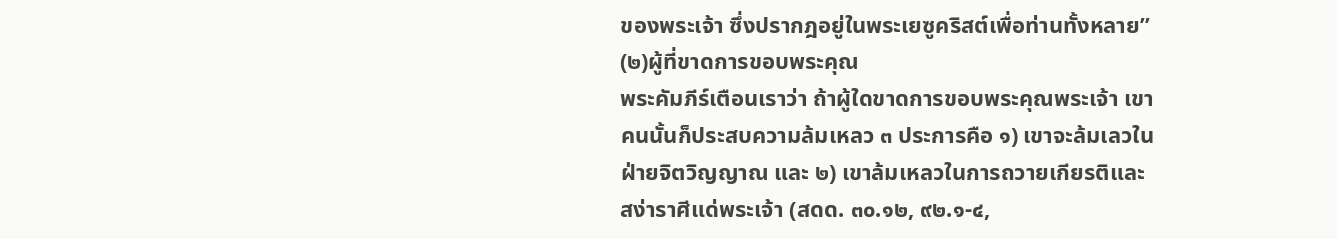ของพระเจ้า ซึ่งปรากฎอยู่ในพระเยซูคริสต์เพื่อท่านทั้งหลาย”
(๒)ผู้ที่ขาดการขอบพระคุณ
พระคัมภีร์เตือนเราว่า ถ้าผู้ใดขาดการขอบพระคุณพระเจ้า เขาคนนั้นก็ประสบความล้มเหลว ๓ ประการคือ ๑) เขาจะล้มเลวในฝ่ายจิตวิญญาณ และ ๒) เขาล้มเหลวในการถวายเกียรติและสง่าราศีแด่พระเจ้า (สดด. ๓๐.๑๒, ๙๒.๑-๔,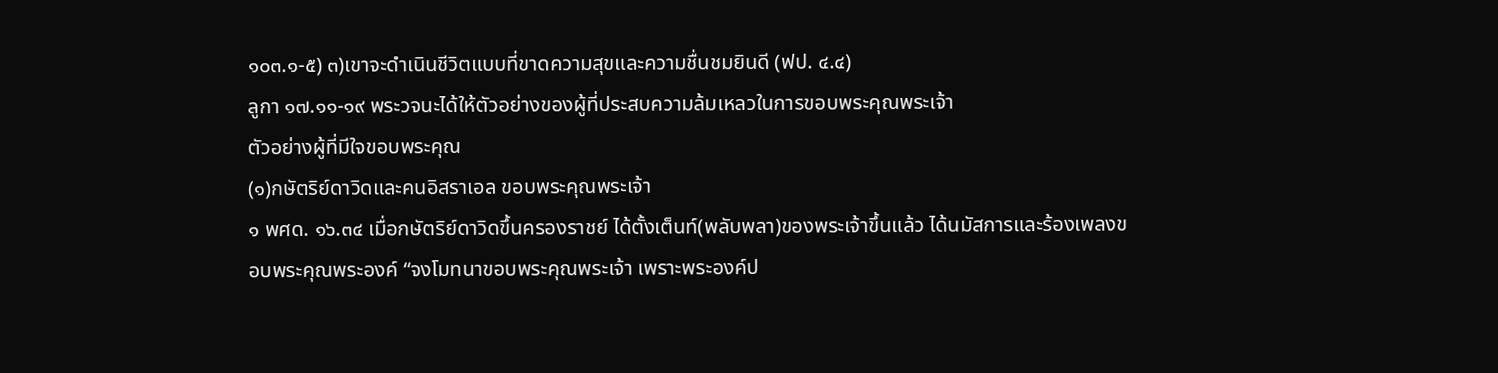๑๐๓.๑-๕) ๓)เขาจะดำเนินชีวิตแบบที่ขาดความสุขและความชื่นชมยินดี (ฟป. ๔.๔)
ลูกา ๑๗.๑๑-๑๙ พระวจนะได้ให้ตัวอย่างของผู้ที่ประสบความล้มเหลวในการขอบพระคุณพระเจ้า
ตัวอย่างผู้ที่มีใจขอบพระคุณ
(๑)กษัตริย์ดาวิดและคนอิสราเอล ขอบพระคุณพระเจ้า
๑ พศด. ๑๖.๓๔ เมื่อกษัตริย์ดาวิดขึ้นครองราชย์ ได้ตั้งเต็นท์(พลับพลา)ของพระเจ้าขึ้นแล้ว ได้นมัสการและร้องเพลงขอบพระคุณพระองค์ “จงโมทนาขอบพระคุณพระเจ้า เพราะพระองค์ป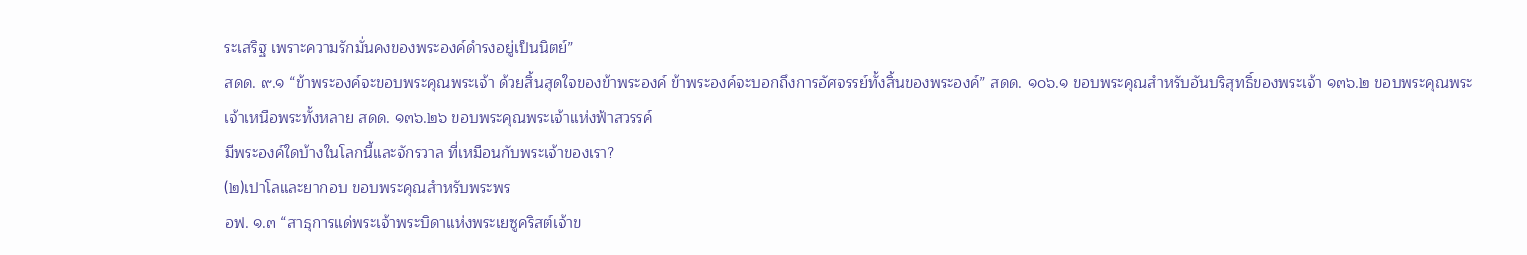ระเสริฐ เพราะความรักมั่นคงของพระองค์ดำรงอยู่เป็นนิตย์”
สดด. ๙.๑ “ข้าพระองค์จะขอบพระคุณพระเจ้า ด้วยสิ้นสุดใจของข้าพระองค์ ข้าพระองค์จะบอกถึงการอัศจรรย์ทั้งสิ้นของพระองค์” สดด. ๑๐๖.๑ ขอบพระคุณสำหรับอันบริสุทธิ์ของพระเจ้า ๑๓๖.๒ ขอบพระคุณพระเจ้าเหนือพระทั้งหลาย สดด. ๑๓๖.๒๖ ขอบพระคุณพระเจ้าแห่งฟ้าสวรรค์
มีพระองค์ใดบ้างในโลกนี้และจักรวาล ที่เหมือนกับพระเจ้าของเรา?
(๒)เปาโลและยากอบ ขอบพระคุณสำหรับพระพร
อฟ. ๑.๓ “สาธุการแด่พระเจ้าพระบิดาแห่งพระเยซูคริสต์เจ้าข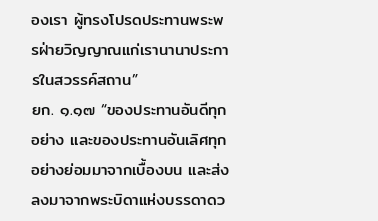องเรา ผู้ทรงโปรดประทานพระพรฝ่ายวิญญาณแก่เรานานาประการในสวรรค์สถาน”
ยก. ๑.๑๗ “ของประทานอันดีทุกอย่าง และของประทานอันเลิศทุกอย่างย่อมมาจากเบื้องบน และส่งลงมาจากพระบิดาแห่งบรรดาดว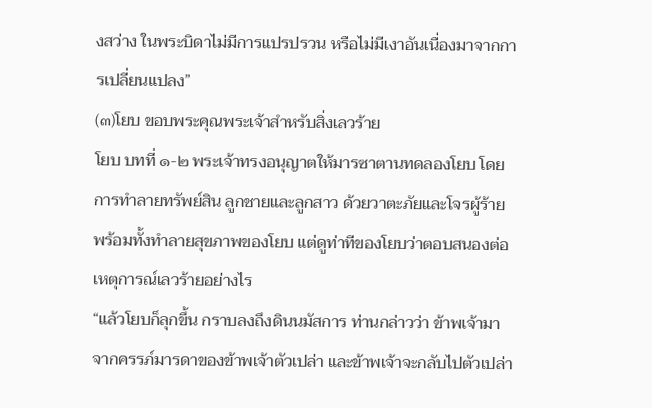งสว่าง ในพระบิดาไม่มีการแปรปรวน หรือไม่มีเงาอันเนื่องมาจากการเปลี่ยนแปลง”
(๓)โยบ ขอบพระคุณพระเจ้าสำหรับสิ่งเลวร้าย
โยบ บทที่ ๑-๒ พระเจ้าทรงอนุญาตให้มารซาตานทดลองโยบ โดยการทำลายทรัพย์สิน ลูกชายและลูกสาว ด้วยวาตะภัยและโจรผู้ร้าย พร้อมทั้งทำลายสุขภาพของโยบ แต่ดูท่าทีของโยบว่าตอบสนองต่อเหตุการณ์เลวร้ายอย่างไร
“แล้วโยบก็ลุกขึ้น กราบลงถึงดินนมัสการ ท่านกล่าวว่า ข้าพเจ้ามาจากครรภ์มารดาของข้าพเจ้าตัวเปล่า และข้าพเจ้าจะกลับไปตัวเปล่า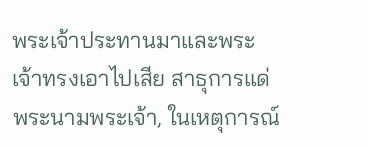พระเจ้าประทานมาและพระเจ้าทรงเอาไปเสีย สาธุการแด่พระนามพระเจ้า, ในเหตุการณ์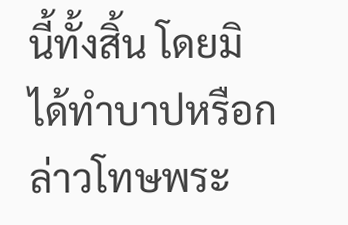นี้ทั้งสิ้น โดยมิได้ทำบาปหรือกล่าวโทษพระ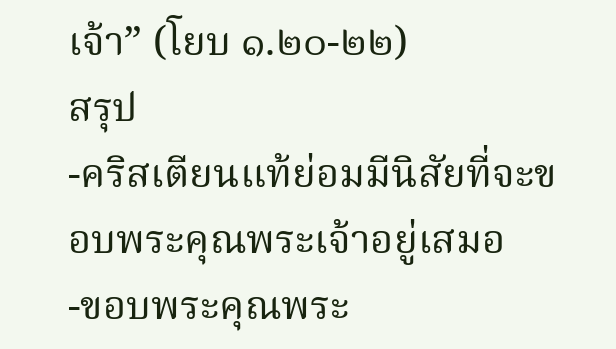เจ้า” (โยบ ๑.๒๐-๒๒)
สรุป
-คริสเตียนแท้ย่อมมีนิสัยที่จะขอบพระคุณพระเจ้าอยู่เสมอ
-ขอบพระคุณพระ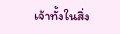เจ้าทั้งในสิ่ง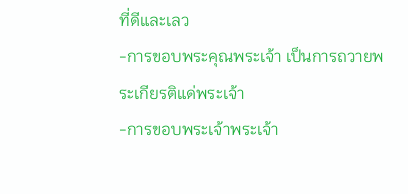ที่ดีและเลว
-การขอบพระคุณพระเจ้า เป็นการถวายพระเกียรติแด่พระเจ้า
-การขอบพระเจ้าพระเจ้า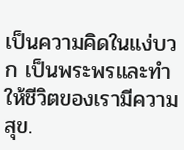เป็นความคิดในแง่บวก เป็นพระพรและทำให้ชีวิตของเรามีความสุข.